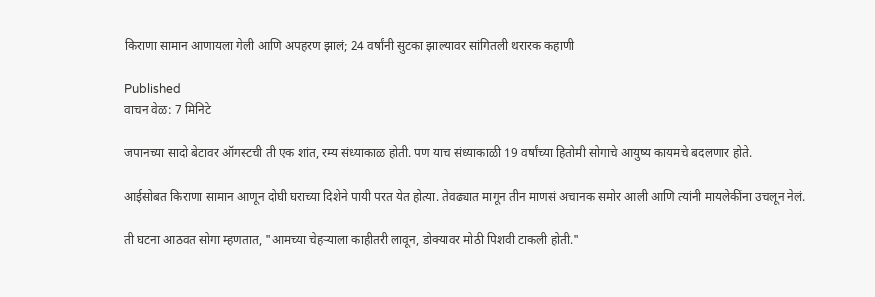किराणा सामान आणायला गेली आणि अपहरण झालं; 24 वर्षांनी सुटका झाल्यावर सांगितली थरारक कहाणी

Published
वाचन वेळ: 7 मिनिटे

जपानच्या सादो बेटावर ऑगस्टची ती एक शांत, रम्य संध्याकाळ होती. पण याच संध्याकाळी 19 वर्षांच्या हितोमी सोगाचे आयुष्य कायमचे बदलणार होते.

आईसोबत किराणा सामान आणून दोघी घराच्या दिशेने पायी परत येत होत्या. तेवढ्यात मागून तीन माणसं अचानक समोर आली आणि त्यांनी मायलेकींना उचलून नेलं.

ती घटना आठवत सोगा म्हणतात, "आमच्या चेहऱ्याला काहीतरी लावून, डोक्यावर मोठी पिशवी टाकली होती."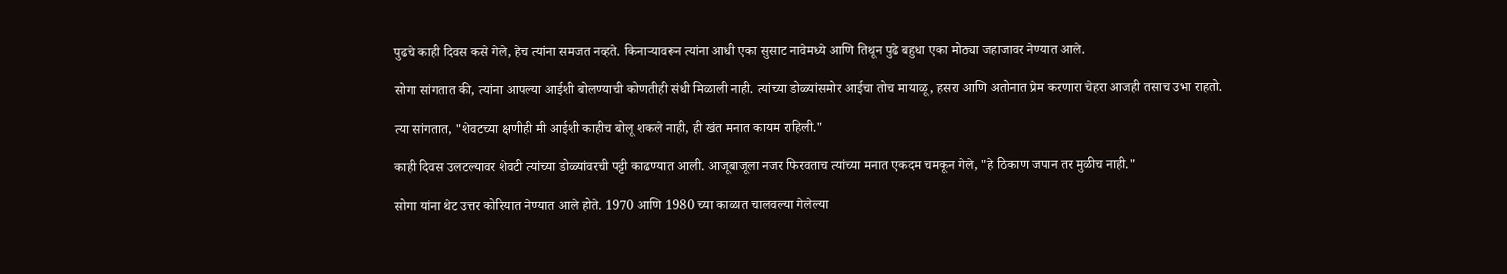पुढचे काही दिवस कसे गेले, हेच त्यांना समजत नव्हते. किनाऱ्यावरून त्यांना आधी एका सुसाट नावेमध्ये आणि तिथून पुढे बहुधा एका मोठ्या जहाजावर नेण्यात आले.

सोगा सांगतात की, त्यांना आपल्या आईशी बोलण्याची कोणतीही संधी मिळाली नाही. त्यांच्या डोळ्यांसमोर आईचा तोच मायाळू, हसरा आणि अतोनात प्रेम करणारा चेहरा आजही तसाच उभा राहतो.

त्या सांगतात, "शेवटच्या क्षणीही मी आईशी काहीच बोलू शकले नाही, ही खंत मनात कायम राहिली."

काही दिवस उलटल्यावर शेवटी त्यांच्या डोळ्यांवरची पट्टी काढण्यात आली. आजूबाजूला नजर फिरवताच त्यांच्या मनात एकदम चमकून गेले, "हे ठिकाण जपान तर मुळीच नाही."

सोगा यांना थेट उत्तर कोरियात नेण्यात आले होते. 1970 आणि 1980 च्या काळात चालवल्या गेलेल्या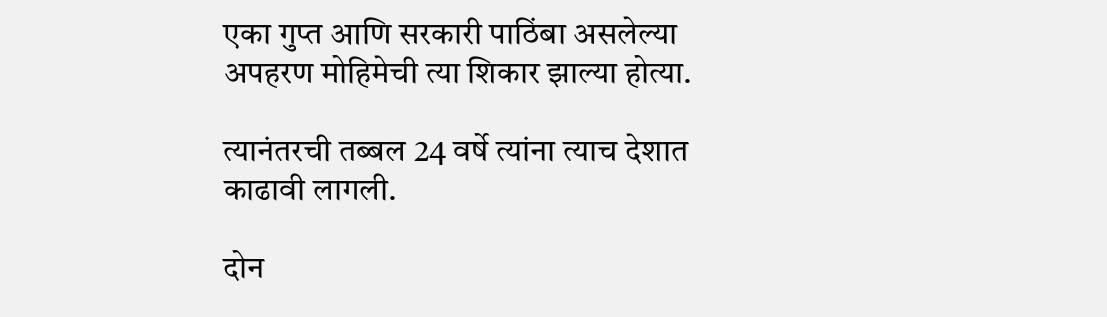एका गुप्त आणि सरकारी पाठिंबा असलेल्या अपहरण मोहिमेची त्या शिकार झाल्या होत्या.

त्यानंतरची तब्बल 24 वर्षे त्यांना त्याच देशात काढावी लागली.

दोन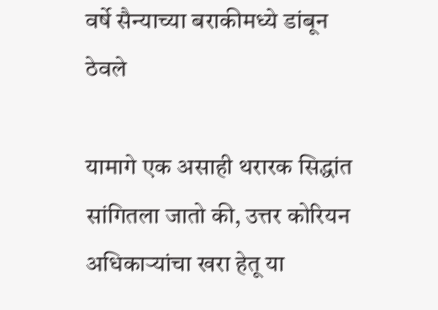वर्षे सैन्याच्या बराकीमध्ये डांबून ठेवले

यामागे एक असाही थरारक सिद्धांत सांगितला जातो की, उत्तर कोरियन अधिकाऱ्यांचा खरा हेतू या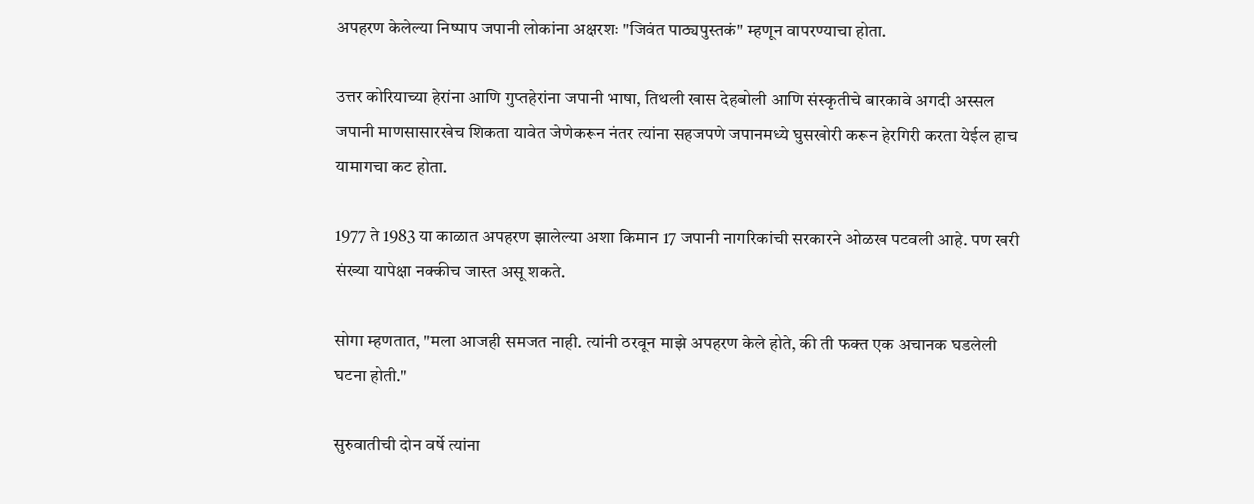अपहरण केलेल्या निष्पाप जपानी लोकांना अक्षरशः "जिवंत पाठ्यपुस्तकं" म्हणून वापरण्याचा होता.

उत्तर कोरियाच्या हेरांना आणि गुप्तहेरांना जपानी भाषा, तिथली खास देहबोली आणि संस्कृतीचे बारकावे अगदी अस्सल जपानी माणसासारखेच शिकता यावेत जेणेकरून नंतर त्यांना सहजपणे जपानमध्ये घुसखोरी करून हेरगिरी करता येईल हाच यामागचा कट होता.

1977 ते 1983 या काळात अपहरण झालेल्या अशा किमान 17 जपानी नागरिकांची सरकारने ओळख पटवली आहे. पण खरी संख्या यापेक्षा नक्कीच जास्त असू शकते.

सोगा म्हणतात, "मला आजही समजत नाही. त्यांनी ठरवून माझे अपहरण केले होते, की ती फक्त एक अचानक घडलेली घटना होती."

सुरुवातीची दोन वर्षे त्यांना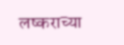लष्कराच्या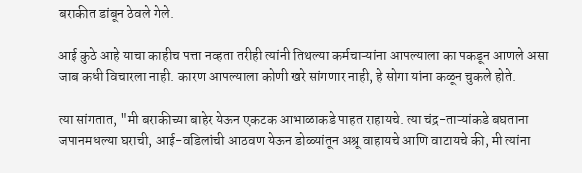बराकीत डांबून ठेवले गेले.

आई कुठे आहे याचा काहीच पत्ता नव्हता तरीही त्यांनी तिथल्या कर्मचाऱ्यांना आपल्याला का पकडून आणले असा जाब कधी विचारला नाही. कारण आपल्याला कोणी खरे सांगणार नाही, हे सोगा यांना कळून चुकले होते.

त्या सांगतात, "मी बराकीच्या बाहेर येऊन एकटक आभाळाकडे पाहत राहायचे. त्या चंद्र-ताऱ्यांकडे बघताना जपानमधल्या घराची, आई-वडिलांची आठवण येऊन डोळ्यांतून अश्रू वाहायचे आणि वाटायचे की, मी त्यांना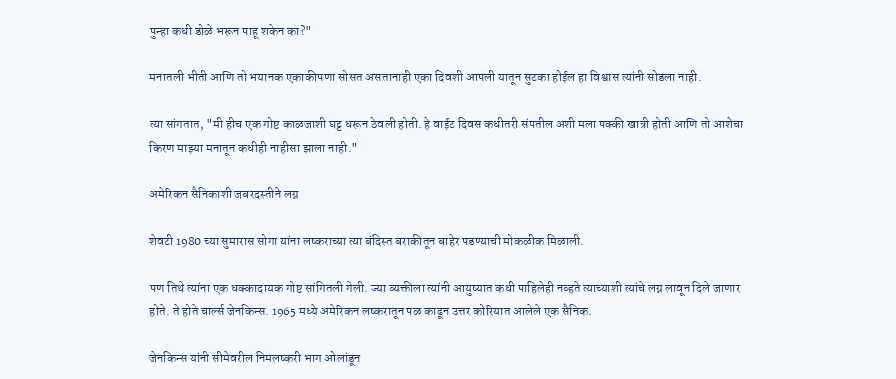पुन्हा कधी डोळे भरून पाहू शकेन का?"

मनातली भीती आणि तो भयानक एकाकीपणा सोसत असतानाही एका दिवशी आपली यातून सुटका होईल हा विश्वास त्यांनी सोडला नाही.

त्या सांगतात, "मी हीच एक गोष्ट काळजाशी घट्ट धरून ठेवली होती. हे वाईट दिवस कधीतरी संपतील अशी मला पक्की खात्री होती आणि तो आशेचा किरण माझ्या मनातून कधीही नाहीसा झाला नाही."

अमेरिकन सैनिकाशी जबरदस्तीने लग्न

शेवटी 1980 च्या सुमारास सोगा यांना लष्कराच्या त्या बंदिस्त बराकीतून बाहेर पडण्याची मोकळीक मिळाली.

पण तिथे त्यांना एक धक्कादायक गोष्ट सांगितली गेली. ज्या व्यक्तीला त्यांनी आयुष्यात कधी पाहिलेही नव्हते त्याच्याशी त्यांचे लग्न लावून दिले जाणार होते. ते होते चार्ल्स जेनकिन्स. 1965 मध्ये अमेरिकन लष्करातून पळ काढून उत्तर कोरियात आलेले एक सैनिक.

जेनकिन्स यांनी सीमेवरील निमलष्करी भाग ओलांडून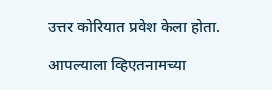उत्तर कोरियात प्रवेश केला होता.

आपल्याला व्हिएतनामच्या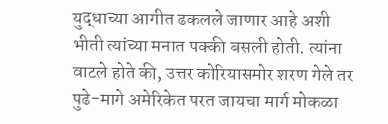युद्धाच्या आगीत ढकलले जाणार आहे अशी भीती त्यांच्या मनात पक्की बसली होती. त्यांना वाटले होते की, उत्तर कोरियासमोर शरण गेले तर पुढे-मागे अमेरिकेत परत जायचा मार्ग मोकळा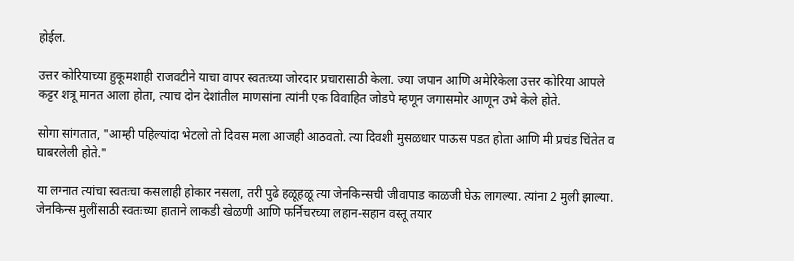होईल.

उत्तर कोरियाच्या हुकूमशाही राजवटीने याचा वापर स्वतःच्या जोरदार प्रचारासाठी केला. ज्या जपान आणि अमेरिकेला उत्तर कोरिया आपले कट्टर शत्रू मानत आला होता, त्याच दोन देशांतील माणसांना त्यांनी एक विवाहित जोडपे म्हणून जगासमोर आणून उभे केले होते.

सोगा सांगतात, "आम्ही पहिल्यांदा भेटलो तो दिवस मला आजही आठवतो. त्या दिवशी मुसळधार पाऊस पडत होता आणि मी प्रचंड चिंतेत व घाबरलेली होते."

या लग्नात त्यांचा स्वतःचा कसलाही होकार नसला, तरी पुढे हळूहळू त्या जेनकिन्सची जीवापाड काळजी घेऊ लागल्या. त्यांना 2 मुली झाल्या. जेनकिन्स मुलींसाठी स्वतःच्या हाताने लाकडी खेळणी आणि फर्निचरच्या लहान-सहान वस्तू तयार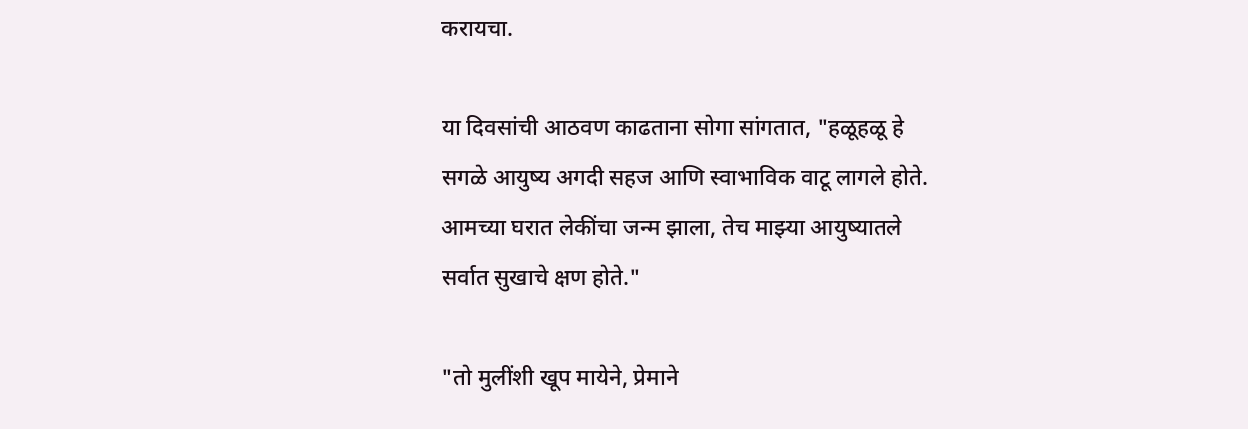करायचा.

या दिवसांची आठवण काढताना सोगा सांगतात, "हळूहळू हे सगळे आयुष्य अगदी सहज आणि स्वाभाविक वाटू लागले होते. आमच्या घरात लेकींचा जन्म झाला, तेच माझ्या आयुष्यातले सर्वात सुखाचे क्षण होते."

"तो मुलींशी खूप मायेने, प्रेमाने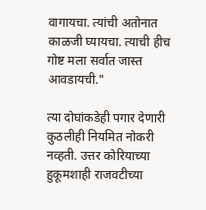वागायचा. त्यांची अतोनात काळजी घ्यायचा. त्याची हीच गोष्ट मला सर्वात जास्त आवडायची."

त्या दोघांकडेही पगार देणारी कुठलीही नियमित नोकरी नव्हती. उत्तर कोरियाच्या हुकूमशाही राजवटीच्या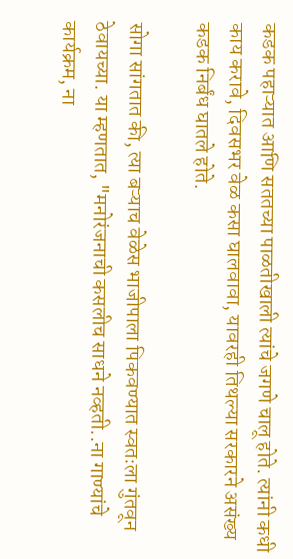कडक पहाऱ्यात आणि सततच्या पाळतीखाली त्यांचे जगणे चालू होते. त्यांनी कधी काय करावे, दिवसभर वेळ कसा घालवावा, यावरही तिथल्या सरकारने असंख्य कडक निर्बंध घातले होते.

सोगा सांगतात की, त्या बऱ्याच वेळेस भाजीपाला पिकवण्यात स्वतःला गुंतवून ठेवायच्या. या म्हणतात, "मनोरंजनाची कसलीच साधने नव्हती..ना गाण्यांचे कार्यक्रम, ना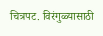चित्रपट. विरंगुळ्यासाठी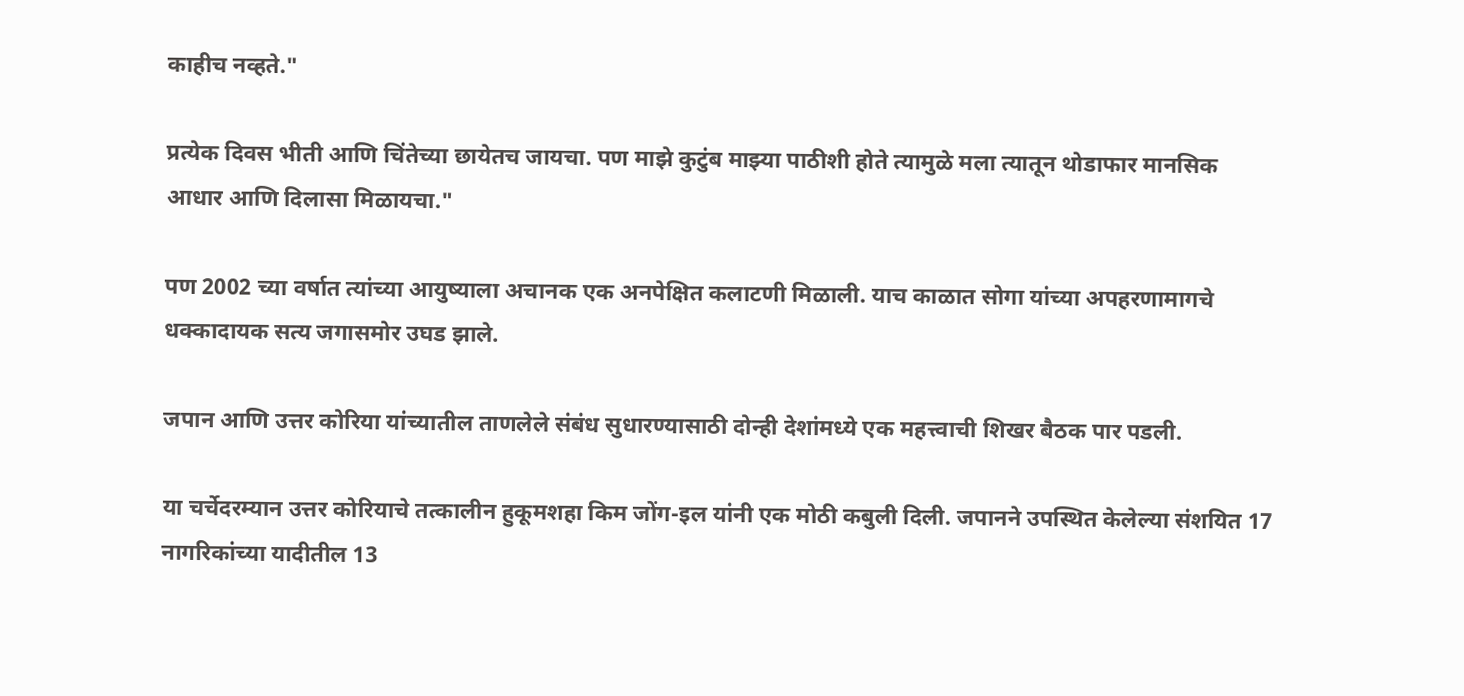काहीच नव्हते."

प्रत्येक दिवस भीती आणि चिंतेच्या छायेतच जायचा. पण माझे कुटुंब माझ्या पाठीशी होते त्यामुळे मला त्यातून थोडाफार मानसिक आधार आणि दिलासा मिळायचा."

पण 2002 च्या वर्षात त्यांच्या आयुष्याला अचानक एक अनपेक्षित कलाटणी मिळाली. याच काळात सोगा यांच्या अपहरणामागचे धक्कादायक सत्य जगासमोर उघड झाले.

जपान आणि उत्तर कोरिया यांच्यातील ताणलेले संबंध सुधारण्यासाठी दोन्ही देशांमध्ये एक महत्त्वाची शिखर बैठक पार पडली.

या चर्चेदरम्यान उत्तर कोरियाचे तत्कालीन हुकूमशहा किम जोंग-इल यांनी एक मोठी कबुली दिली. जपानने उपस्थित केलेल्या संशयित 17 नागरिकांच्या यादीतील 13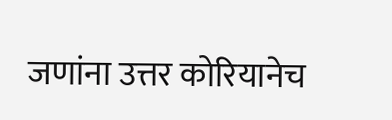जणांना उत्तर कोरियानेच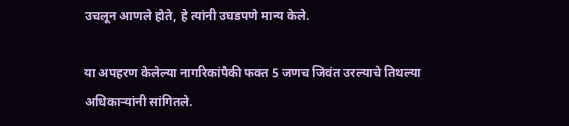उचलून आणले होते, हे त्यांनी उघडपणे मान्य केले.

या अपहरण केलेल्या नागरिकांपैकी फक्त 5 जणच जिवंत उरल्याचे तिथल्या अधिकाऱ्यांनी सांगितले.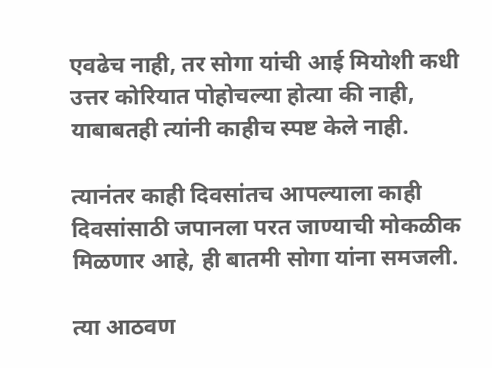एवढेच नाही, तर सोगा यांची आई मियोशी कधी उत्तर कोरियात पोहोचल्या होत्या की नाही, याबाबतही त्यांनी काहीच स्पष्ट केले नाही.

त्यानंतर काही दिवसांतच आपल्याला काही दिवसांसाठी जपानला परत जाण्याची मोकळीक मिळणार आहे, ही बातमी सोगा यांना समजली.

त्या आठवण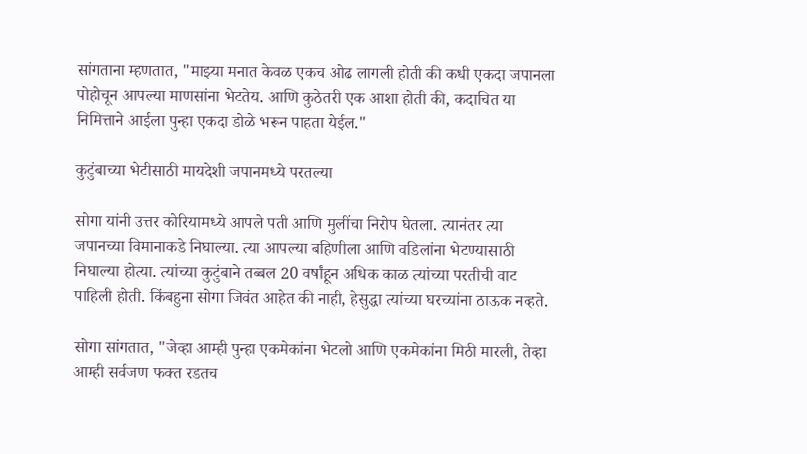सांगताना म्हणतात, "माझ्या मनात केवळ एकच ओढ लागली होती की कधी एकदा जपानला पोहोचून आपल्या माणसांना भेटतेय. आणि कुठेतरी एक आशा होती की, कदाचित या निमित्ताने आईला पुन्हा एकदा डोळे भरून पाहता येईल."

कुटुंबाच्या भेटीसाठी मायदेशी जपानमध्ये परतल्या

सोगा यांनी उत्तर कोरियामध्ये आपले पती आणि मुलींचा निरोप घेतला. त्यानंतर त्या जपानच्या विमानाकडे निघाल्या. त्या आपल्या बहिणीला आणि वडिलांना भेटण्यासाठी निघाल्या होत्या. त्यांच्या कुटुंबाने तब्बल 20 वर्षांहून अधिक काळ त्यांच्या परतीची वाट पाहिली होती. किंबहुना सोगा जिवंत आहेत की नाही, हेसुद्धा त्यांच्या घरच्यांना ठाऊक नव्हते.

सोगा सांगतात, "जेव्हा आम्ही पुन्हा एकमेकांना भेटलो आणि एकमेकांना मिठी मारली, तेव्हा आम्ही सर्वजण फक्त रडतच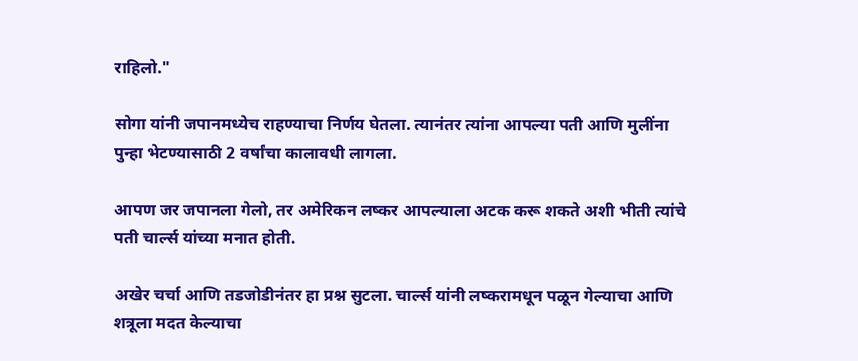राहिलो."

सोगा यांनी जपानमध्येच राहण्याचा निर्णय घेतला. त्यानंतर त्यांना आपल्या पती आणि मुलींना पुन्हा भेटण्यासाठी 2 वर्षांचा कालावधी लागला.

आपण जर जपानला गेलो, तर अमेरिकन लष्कर आपल्याला अटक करू शकते अशी भीती त्यांचे पती चार्ल्स यांच्या मनात होती.

अखेर चर्चा आणि तडजोडीनंतर हा प्रश्न सुटला. चार्ल्स यांनी लष्करामधून पळून गेल्याचा आणि शत्रूला मदत केल्याचा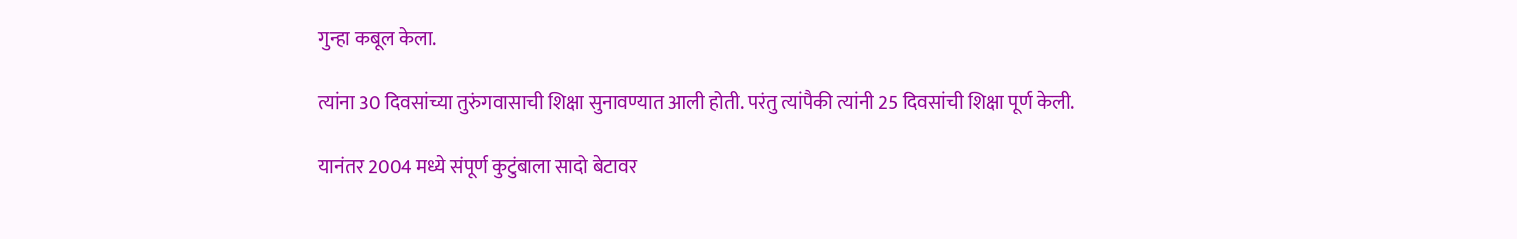गुन्हा कबूल केला.

त्यांना 30 दिवसांच्या तुरुंगवासाची शिक्षा सुनावण्यात आली होती. परंतु त्यांपैकी त्यांनी 25 दिवसांची शिक्षा पूर्ण केली.

यानंतर 2004 मध्ये संपूर्ण कुटुंबाला सादो बेटावर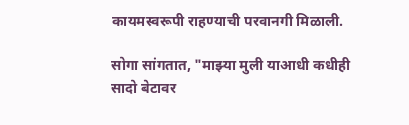कायमस्वरूपी राहण्याची परवानगी मिळाली.

सोगा सांगतात, "माझ्या मुली याआधी कधीही सादो बेटावर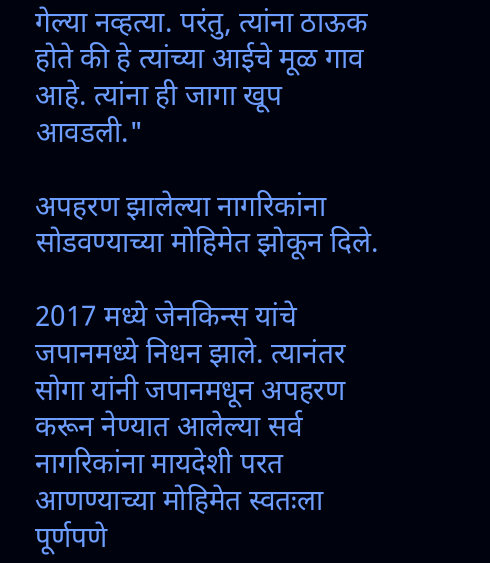गेल्या नव्हत्या. परंतु, त्यांना ठाऊक होते की हे त्यांच्या आईचे मूळ गाव आहे. त्यांना ही जागा खूप आवडली."

अपहरण झालेल्या नागरिकांना सोडवण्याच्या मोहिमेत झोकून दिले.

2017 मध्ये जेनकिन्स यांचे जपानमध्ये निधन झाले. त्यानंतर सोगा यांनी जपानमधून अपहरण करून नेण्यात आलेल्या सर्व नागरिकांना मायदेशी परत आणण्याच्या मोहिमेत स्वतःला पूर्णपणे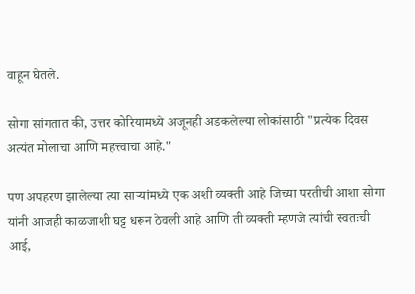वाहून घेतले.

सोगा सांगतात की, उत्तर कोरियामध्ये अजूनही अडकलेल्या लोकांसाठी "प्रत्येक दिवस अत्यंत मोलाचा आणि महत्त्वाचा आहे."

पण अपहरण झालेल्या त्या साऱ्यांमध्ये एक अशी व्यक्ती आहे जिच्या परतीची आशा सोगा यांनी आजही काळजाशी घट्ट धरून ठेवली आहे आणि ती व्यक्ती म्हणजे त्यांची स्वतःची आई,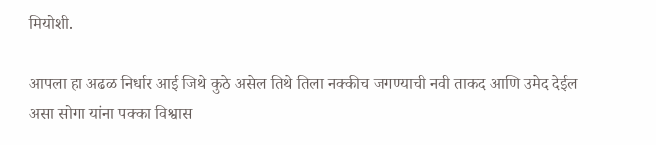मियोशी.

आपला हा अढळ निर्धार आई जिथे कुठे असेल तिथे तिला नक्कीच जगण्याची नवी ताकद आणि उमेद देईल असा सोगा यांना पक्का विश्वास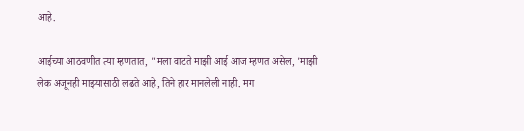आहे.

आईच्या आठवणीत त्या म्हणतात, "मला वाटते माझी आई आज म्हणत असेल, 'माझी लेक अजूनही माझ्यासाठी लढते आहे, तिने हार मानलेली नाही. मग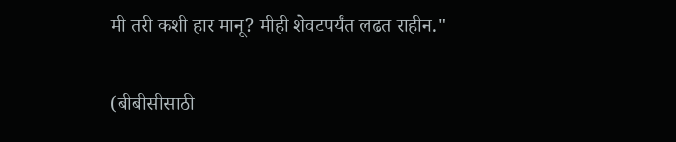मी तरी कशी हार मानू? मीही शेवटपर्यंत लढत राहीन."

(बीबीसीसाठी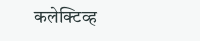कलेक्टिव्ह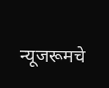न्यूजरूमचे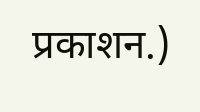प्रकाशन.)